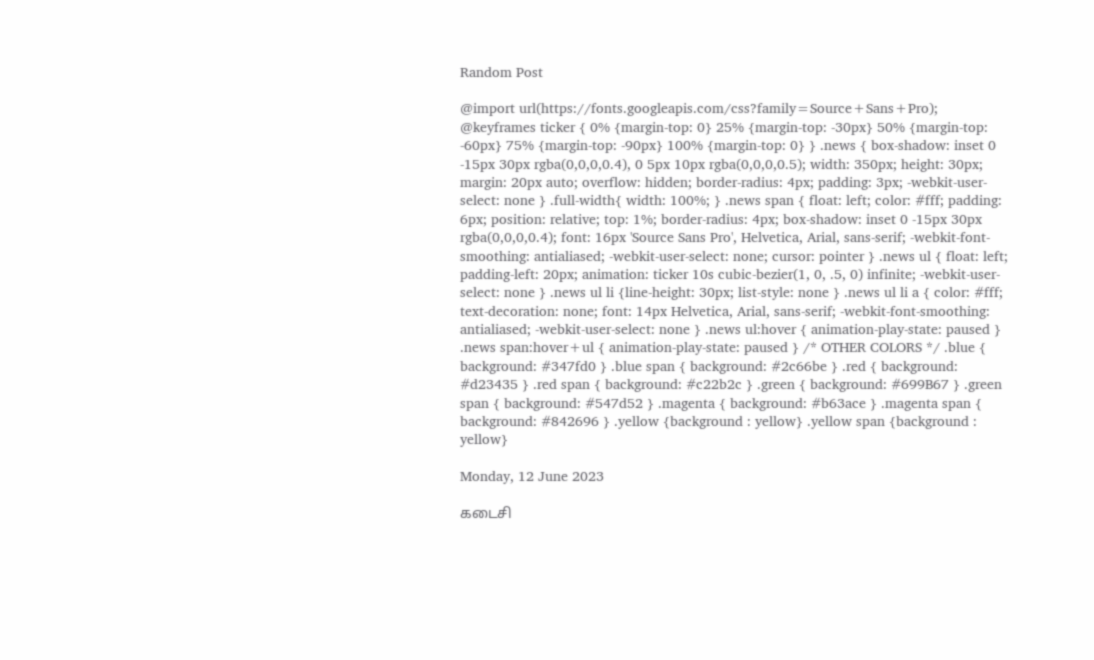Random Post

@import url(https://fonts.googleapis.com/css?family=Source+Sans+Pro); @keyframes ticker { 0% {margin-top: 0} 25% {margin-top: -30px} 50% {margin-top: -60px} 75% {margin-top: -90px} 100% {margin-top: 0} } .news { box-shadow: inset 0 -15px 30px rgba(0,0,0,0.4), 0 5px 10px rgba(0,0,0,0.5); width: 350px; height: 30px; margin: 20px auto; overflow: hidden; border-radius: 4px; padding: 3px; -webkit-user-select: none } .full-width{ width: 100%; } .news span { float: left; color: #fff; padding: 6px; position: relative; top: 1%; border-radius: 4px; box-shadow: inset 0 -15px 30px rgba(0,0,0,0.4); font: 16px 'Source Sans Pro', Helvetica, Arial, sans-serif; -webkit-font-smoothing: antialiased; -webkit-user-select: none; cursor: pointer } .news ul { float: left; padding-left: 20px; animation: ticker 10s cubic-bezier(1, 0, .5, 0) infinite; -webkit-user-select: none } .news ul li {line-height: 30px; list-style: none } .news ul li a { color: #fff; text-decoration: none; font: 14px Helvetica, Arial, sans-serif; -webkit-font-smoothing: antialiased; -webkit-user-select: none } .news ul:hover { animation-play-state: paused } .news span:hover+ul { animation-play-state: paused } /* OTHER COLORS */ .blue { background: #347fd0 } .blue span { background: #2c66be } .red { background: #d23435 } .red span { background: #c22b2c } .green { background: #699B67 } .green span { background: #547d52 } .magenta { background: #b63ace } .magenta span { background: #842696 } .yellow {background : yellow} .yellow span {background : yellow}

Monday, 12 June 2023

கடைசி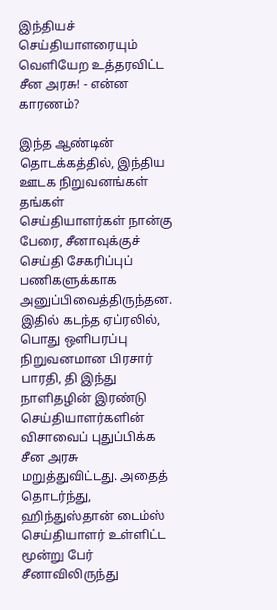இந்தியச் செய்தியாளரையும் வெளியேற உத்தரவிட்ட சீன அரசு! - என்ன காரணம்?

இந்த ஆண்டின் தொடக்கத்தில், இந்திய ஊடக நிறுவனங்கள் தங்கள் செய்தியாளர்கள் நான்கு பேரை, சீனாவுக்குச் செய்தி சேகரிப்புப் பணிகளுக்காக அனுப்பிவைத்திருந்தன. இதில் கடந்த ஏப்ரலில், பொது ஒளிபரப்பு நிறுவனமான பிரசார் பாரதி, தி இந்து நாளிதழின் இரண்டு செய்தியாளர்களின் விசாவைப் புதுப்பிக்க சீன அரசு மறுத்துவிட்டது. அதைத் தொடர்ந்து, ஹிந்துஸ்தான் டைம்ஸ் செய்தியாளர் உள்ளிட்ட மூன்று பேர் சீனாவிலிருந்து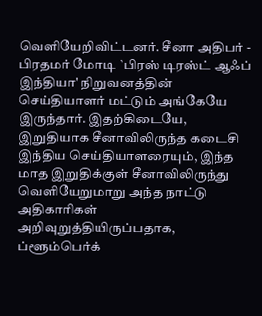வெளியேறிவிட்டனர். சீனா அதிபர் - பிரதமர் மோடி `பிரஸ் டிரஸ்ட் ஆஃப் இந்தியா' நிறுவனத்தின் செய்தியாளர் மட்டும் அங்கேயே இருந்தார். இதற்கிடையே, இறுதியாக சீனாவிலிருந்த கடைசி இந்திய செய்தியாளரையும், இந்த மாத இறுதிக்குள் சீனாவிலிருந்து வெளியேறுமாறு அந்த நாட்டு அதிகாரிகள் அறிவுறுத்தியிருப்பதாக, ப்ளூம்பெர்க்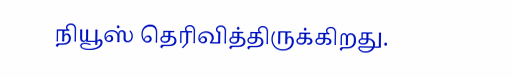நியூஸ் தெரிவித்திருக்கிறது.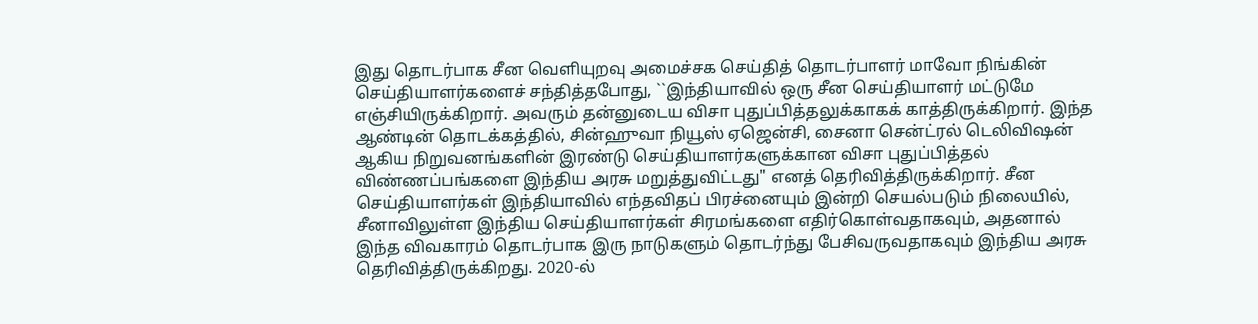இது தொடர்பாக சீன வெளியுறவு அமைச்சக செய்தித் தொடர்பாளர் மாவோ நிங்கின் செய்தியாளர்களைச் சந்தித்தபோது, ``இந்தியாவில் ஒரு சீன செய்தியாளர் மட்டுமே எஞ்சியிருக்கிறார். அவரும் தன்னுடைய விசா புதுப்பித்தலுக்காகக் காத்திருக்கிறார். இந்த ஆண்டின் தொடக்கத்தில், சின்ஹுவா நியூஸ் ஏஜென்சி, சைனா சென்ட்ரல் டெலிவிஷன் ஆகிய நிறுவனங்களின் இரண்டு செய்தியாளர்களுக்கான விசா புதுப்பித்தல் விண்ணப்பங்களை இந்திய அரசு மறுத்துவிட்டது" எனத் தெரிவித்திருக்கிறார். சீன செய்தியாளர்கள் இந்தியாவில் எந்தவிதப் பிரச்னையும் இன்றி செயல்படும் நிலையில், சீனாவிலுள்ள இந்திய செய்தியாளர்கள் சிரமங்களை எதிர்கொள்வதாகவும், அதனால் இந்த விவகாரம் தொடர்பாக இரு நாடுகளும் தொடர்ந்து பேசிவருவதாகவும் இந்திய அரசு தெரிவித்திருக்கிறது. 2020-ல்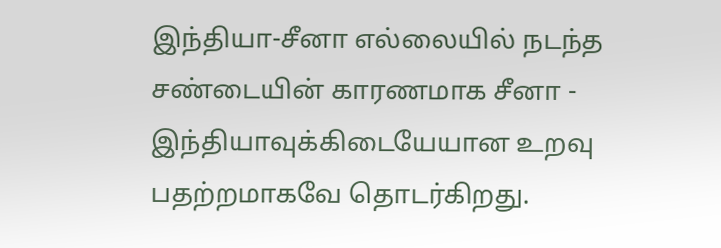இந்தியா-சீனா எல்லையில் நடந்த சண்டையின் காரணமாக சீனா - இந்தியாவுக்கிடையேயான உறவு பதற்றமாகவே தொடர்கிறது.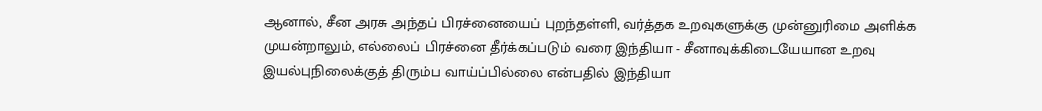ஆனால், சீன அரசு அந்தப் பிரச்னையைப் புறந்தள்ளி, வர்த்தக உறவுகளுக்கு முன்னுரிமை அளிக்க முயன்றாலும், எல்லைப் பிரச்னை தீர்க்கப்படும் வரை இந்தியா - சீனாவுக்கிடையேயான உறவு இயல்புநிலைக்குத் திரும்ப வாய்ப்பில்லை என்பதில் இந்தியா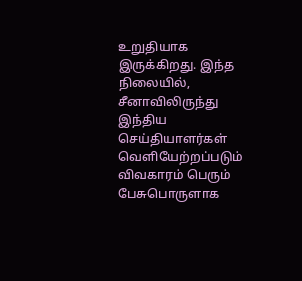உறுதியாக இருக்கிறது. இந்த நிலையில், சீனாவிலிருந்து இந்திய செய்தியாளர்கள் வெளியேற்றப்படும் விவகாரம் பெரும் பேசுபொருளாக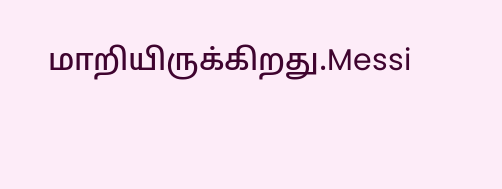மாறியிருக்கிறது.Messi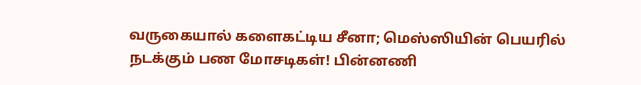வருகையால் களைகட்டிய சீனா; மெஸ்ஸியின் பெயரில் நடக்கும் பண மோசடிகள்! பின்னணி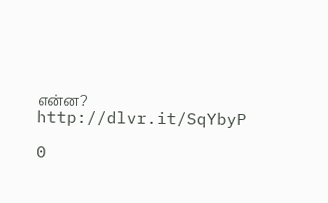என்ன?
http://dlvr.it/SqYbyP

0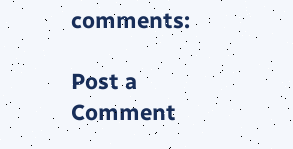comments:

Post a Comment